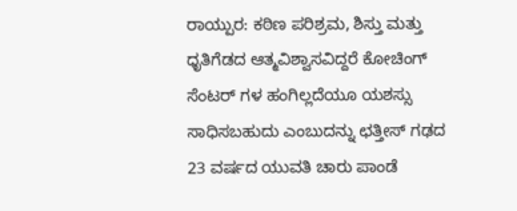ರಾಯ್ಪುರ: ಕಠಿಣ ಪರಿಶ್ರಮ, ಶಿಸ್ತು ಮತ್ತು ಧೃತಿಗೆಡದ ಆತ್ಮವಿಶ್ವಾಸವಿದ್ದರೆ ಕೋಚಿಂಗ್ ಸೆಂಟರ್ ಗಳ ಹಂಗಿಲ್ಲದೆಯೂ ಯಶಸ್ಸು ಸಾಧಿಸಬಹುದು ಎಂಬುದನ್ನು ಛತ್ತೀಸ್ ಗಢದ 23 ವರ್ಷದ ಯುವತಿ ಚಾರು ಪಾಂಡೆ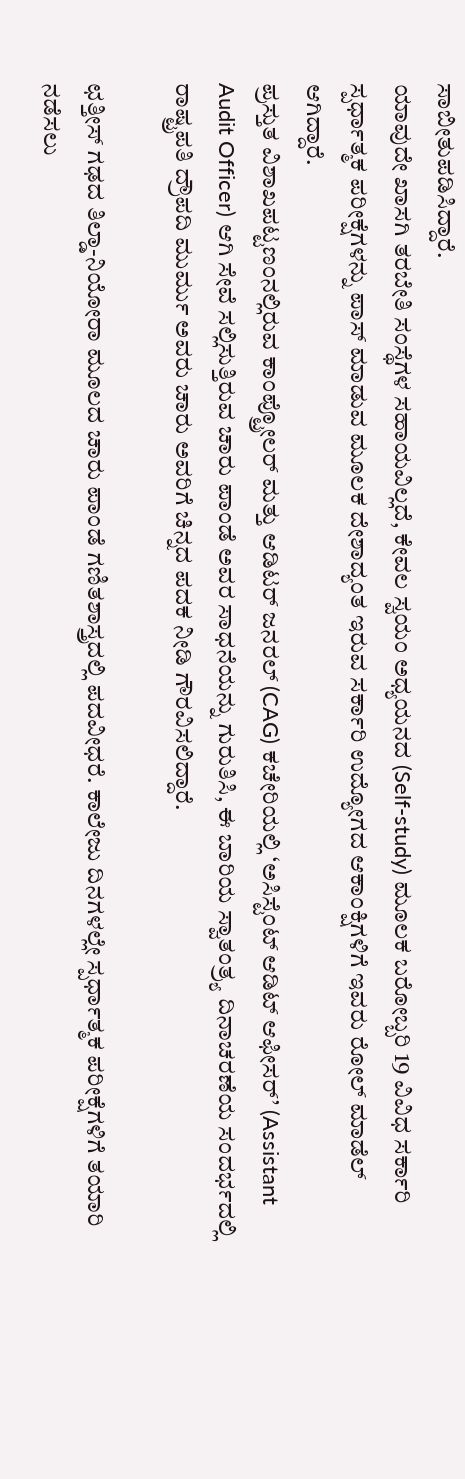ಸಾಬೀತುಪಡಿಸಿದ್ದಾರೆ.
ಯಾವುದೇ ಖಾಸಗಿ ತರಬೇತಿ ಸಂಸ್ಥೆಗಳ ಸಹಾಯವಿಲ್ಲದೆ, ಕೇವಲ ಸ್ವಯಂ ಅಧ್ಯಯನದ (Self-study) ಮೂಲಕ ಬರೋಬ್ಬರಿ 19 ವಿವಿಧ ಸರ್ಕಾರಿ ಸ್ಪರ್ಧಾತ್ಮಕ ಪರೀಕ್ಷೆಗಳನ್ನು ಪಾಸ್ ಮಾಡುವ ಮೂಲಕ ದೇಶಾದ್ಯಂತ ಇರುವ ಸರ್ಕಾರಿ ಉದ್ಯೋಗದ ಆಕಾಂಕ್ಷಿಗಳಿಗೆ ಇವರು ರೋಲ್ ಮಾಡೆಲ್ ಆಗಿದ್ದಾರೆ.
ಪ್ರಸ್ತುತ ವಿಶಾಖಪಟ್ಟಣಂನಲ್ಲಿರುವ ಕಾಂಪ್ಟ್ರೋಲರ್ ಮತ್ತು ಆಡಿಟರ್ ಜನರಲ್ (CAG) ಕಚೇರಿಯಲ್ಲಿ ‘ಅಸಿಸ್ಟೆಂಟ್ ಆಡಿಟ್ ಆಫೀಸರ್’ (Assistant Audit Officer) ಆಗಿ ಸೇವೆ ಸಲ್ಲಿಸುತ್ತಿರುವ ಚಾರು ಪಾಂಡೆ ಅವರ ಸಾಧನೆಯನ್ನು ಗುರುತಿಸಿ, ಈ ಬಾರಿಯ ಸ್ವಾತಂತ್ರ್ಯ ದಿನಾಚರಣೆಯ ಸಂದರ್ಭದಲ್ಲಿ ರಾಷ್ಟ್ರಪತಿ ದ್ರೌಪದಿ ಮುರ್ಮು ಅವರು ಚಾರು ಅವರಿಗೆ ಚಿನ್ನದ ಪದಕ ನೀಡಿ ಗೌರವಿಸಲಿದ್ದಾರೆ.

ಛತ್ತೀಸ್ ಗಢದ ತಿಲ್ಡಾ-ನಿಯೋರಾ ಮೂಲದ ಚಾರು ಪಾಂಡೆ ಗಣಿತಶಾಸ್ತ್ರದಲ್ಲಿ ಪದವೀಧರೆ. ಕಾಲೇಜು ದಿನಗಳಲ್ಲೇ ಸ್ಪರ್ಧಾತ್ಮಕ ಪರೀಕ್ಷೆಗಳಿಗೆ ತಯಾರಿ ನಡೆಸಲು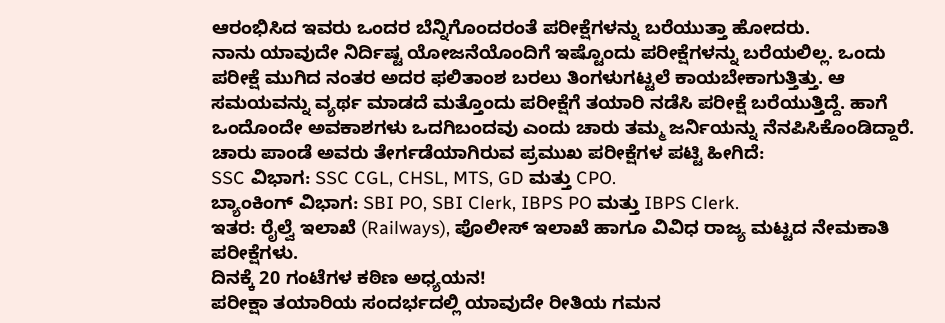ಆರಂಭಿಸಿದ ಇವರು ಒಂದರ ಬೆನ್ನಿಗೊಂದರಂತೆ ಪರೀಕ್ಷೆಗಳನ್ನು ಬರೆಯುತ್ತಾ ಹೋದರು.
ನಾನು ಯಾವುದೇ ನಿರ್ದಿಷ್ಟ ಯೋಜನೆಯೊಂದಿಗೆ ಇಷ್ಟೊಂದು ಪರೀಕ್ಷೆಗಳನ್ನು ಬರೆಯಲಿಲ್ಲ. ಒಂದು ಪರೀಕ್ಷೆ ಮುಗಿದ ನಂತರ ಅದರ ಫಲಿತಾಂಶ ಬರಲು ತಿಂಗಳುಗಟ್ಟಲೆ ಕಾಯಬೇಕಾಗುತ್ತಿತ್ತು. ಆ ಸಮಯವನ್ನು ವ್ಯರ್ಥ ಮಾಡದೆ ಮತ್ತೊಂದು ಪರೀಕ್ಷೆಗೆ ತಯಾರಿ ನಡೆಸಿ ಪರೀಕ್ಷೆ ಬರೆಯುತ್ತಿದ್ದೆ. ಹಾಗೆ ಒಂದೊಂದೇ ಅವಕಾಶಗಳು ಒದಗಿಬಂದವು ಎಂದು ಚಾರು ತಮ್ಮ ಜರ್ನಿಯನ್ನು ನೆನಪಿಸಿಕೊಂಡಿದ್ದಾರೆ.
ಚಾರು ಪಾಂಡೆ ಅವರು ತೇರ್ಗಡೆಯಾಗಿರುವ ಪ್ರಮುಖ ಪರೀಕ್ಷೆಗಳ ಪಟ್ಟಿ ಹೀಗಿದೆ:
SSC ವಿಭಾಗ: SSC CGL, CHSL, MTS, GD ಮತ್ತು CPO.
ಬ್ಯಾಂಕಿಂಗ್ ವಿಭಾಗ: SBI PO, SBI Clerk, IBPS PO ಮತ್ತು IBPS Clerk.
ಇತರ: ರೈಲ್ವೆ ಇಲಾಖೆ (Railways), ಪೊಲೀಸ್ ಇಲಾಖೆ ಹಾಗೂ ವಿವಿಧ ರಾಜ್ಯ ಮಟ್ಟದ ನೇಮಕಾತಿ ಪರೀಕ್ಷೆಗಳು.
ದಿನಕ್ಕೆ 20 ಗಂಟೆಗಳ ಕಠಿಣ ಅಧ್ಯಯನ!
ಪರೀಕ್ಷಾ ತಯಾರಿಯ ಸಂದರ್ಭದಲ್ಲಿ ಯಾವುದೇ ರೀತಿಯ ಗಮನ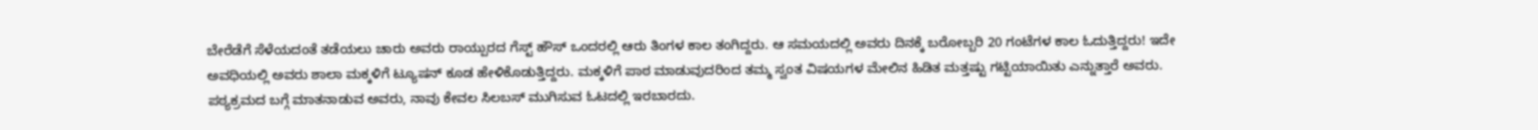ಬೇರೆಡೆಗೆ ಸೆಳೆಯದಂತೆ ತಡೆಯಲು ಚಾರು ಅವರು ರಾಯ್ಪುರದ ಗೆಸ್ಟ್ ಹೌಸ್ ಒಂದರಲ್ಲಿ ಆರು ತಿಂಗಳ ಕಾಲ ತಂಗಿದ್ದರು. ಆ ಸಮಯದಲ್ಲಿ ಅವರು ದಿನಕ್ಕೆ ಬರೋಬ್ಬರಿ 20 ಗಂಟೆಗಳ ಕಾಲ ಓದುತ್ತಿದ್ದರು! ಇದೇ ಅವಧಿಯಲ್ಲಿ ಅವರು ಶಾಲಾ ಮಕ್ಕಳಿಗೆ ಟ್ಯೂಷನ್ ಕೂಡ ಹೇಳಿಕೊಡುತ್ತಿದ್ದರು. ಮಕ್ಕಳಿಗೆ ಪಾಠ ಮಾಡುವುದರಿಂದ ತಮ್ಮ ಸ್ವಂತ ವಿಷಯಗಳ ಮೇಲಿನ ಹಿಡಿತ ಮತ್ತಷ್ಟು ಗಟ್ಟಿಯಾಯಿತು ಎನ್ನುತ್ತಾರೆ ಅವರು.
ಪಠ್ಯಕ್ರಮದ ಬಗ್ಗೆ ಮಾತನಾಡುವ ಅವರು, ನಾವು ಕೇವಲ ಸಿಲಬಸ್ ಮುಗಿಸುವ ಓಟದಲ್ಲಿ ಇರಬಾರದು.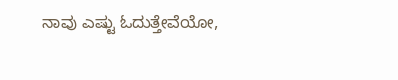ನಾವು ಎಷ್ಟು ಓದುತ್ತೇವೆಯೋ,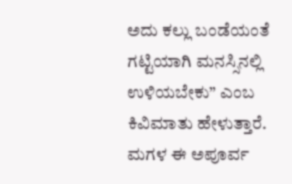ಅದು ಕಲ್ಲು ಬಂಡೆಯಂತೆ ಗಟ್ಟಿಯಾಗಿ ಮನಸ್ಸಿನಲ್ಲಿ ಉಳಿಯಬೇಕು” ಎಂಬ ಕಿವಿಮಾತು ಹೇಳುತ್ತಾರೆ.
ಮಗಳ ಈ ಅಪೂರ್ವ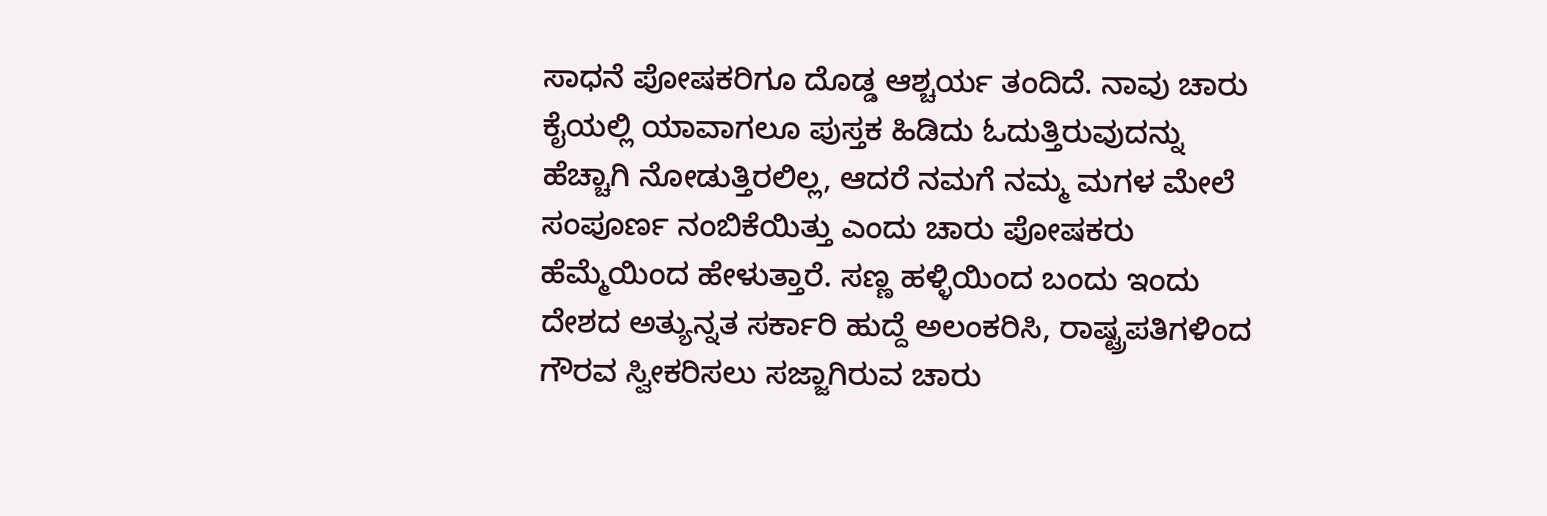ಸಾಧನೆ ಪೋಷಕರಿಗೂ ದೊಡ್ಡ ಆಶ್ಚರ್ಯ ತಂದಿದೆ. ನಾವು ಚಾರು ಕೈಯಲ್ಲಿ ಯಾವಾಗಲೂ ಪುಸ್ತಕ ಹಿಡಿದು ಓದುತ್ತಿರುವುದನ್ನು ಹೆಚ್ಚಾಗಿ ನೋಡುತ್ತಿರಲಿಲ್ಲ, ಆದರೆ ನಮಗೆ ನಮ್ಮ ಮಗಳ ಮೇಲೆ ಸಂಪೂರ್ಣ ನಂಬಿಕೆಯಿತ್ತು ಎಂದು ಚಾರು ಪೋಷಕರು ಹೆಮ್ಮೆಯಿಂದ ಹೇಳುತ್ತಾರೆ. ಸಣ್ಣ ಹಳ್ಳಿಯಿಂದ ಬಂದು ಇಂದು ದೇಶದ ಅತ್ಯುನ್ನತ ಸರ್ಕಾರಿ ಹುದ್ದೆ ಅಲಂಕರಿಸಿ, ರಾಷ್ಟ್ರಪತಿಗಳಿಂದ ಗೌರವ ಸ್ವೀಕರಿಸಲು ಸಜ್ಜಾಗಿರುವ ಚಾರು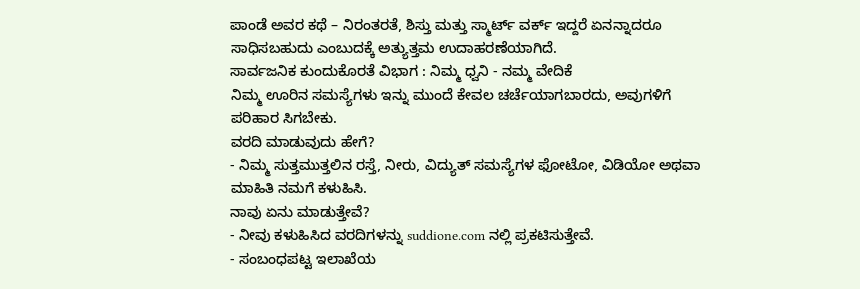ಪಾಂಡೆ ಅವರ ಕಥೆ – ನಿರಂತರತೆ, ಶಿಸ್ತು ಮತ್ತು ಸ್ಮಾರ್ಟ್ ವರ್ಕ್ ಇದ್ದರೆ ಏನನ್ನಾದರೂ ಸಾಧಿಸಬಹುದು ಎಂಬುದಕ್ಕೆ ಅತ್ಯುತ್ತಮ ಉದಾಹರಣೆಯಾಗಿದೆ.
ಸಾರ್ವಜನಿಕ ಕುಂದುಕೊರತೆ ವಿಭಾಗ : ನಿಮ್ಮ ಧ್ವನಿ - ನಮ್ಮ ವೇದಿಕೆ
ನಿಮ್ಮ ಊರಿನ ಸಮಸ್ಯೆಗಳು ಇನ್ನು ಮುಂದೆ ಕೇವಲ ಚರ್ಚೆಯಾಗಬಾರದು, ಅವುಗಳಿಗೆ ಪರಿಹಾರ ಸಿಗಬೇಕು.
ವರದಿ ಮಾಡುವುದು ಹೇಗೆ?
- ನಿಮ್ಮ ಸುತ್ತಮುತ್ತಲಿನ ರಸ್ತೆ, ನೀರು, ವಿದ್ಯುತ್ ಸಮಸ್ಯೆಗಳ ಫೋಟೋ, ವಿಡಿಯೋ ಅಥವಾ ಮಾಹಿತಿ ನಮಗೆ ಕಳುಹಿಸಿ.
ನಾವು ಏನು ಮಾಡುತ್ತೇವೆ?
- ನೀವು ಕಳುಹಿಸಿದ ವರದಿಗಳನ್ನು suddione.com ನಲ್ಲಿ ಪ್ರಕಟಿಸುತ್ತೇವೆ.
- ಸಂಬಂಧಪಟ್ಟ ಇಲಾಖೆಯ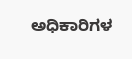ಅಧಿಕಾರಿಗಳ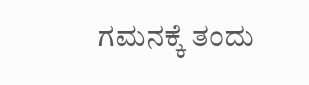ಗಮನಕ್ಕೆ ತಂದು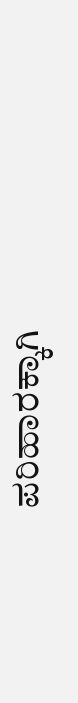ಪರಿಹಾರಕ್ಕಾಗಿ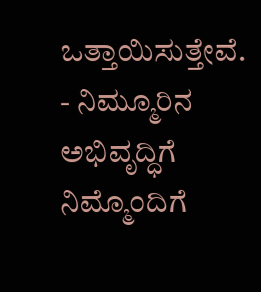ಒತ್ತಾಯಿಸುತ್ತೇವೆ.
- ನಿಮ್ಮೂರಿನ ಅಭಿವೃದ್ಧಿಗೆ ನಿಮ್ಮೊಂದಿಗೆ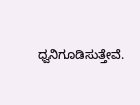ಧ್ವನಿಗೂಡಿಸುತ್ತೇವೆ.